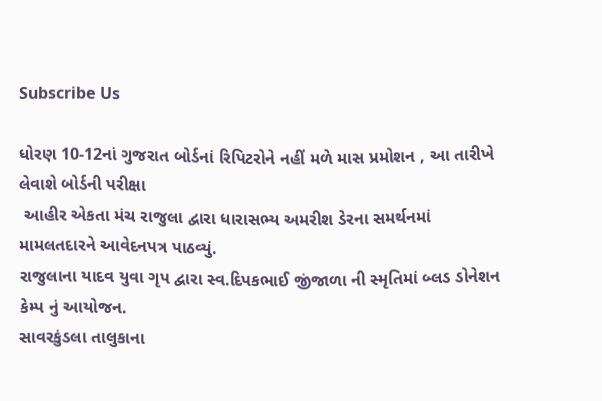Subscribe Us

ધોરણ 10-12નાં ગુજરાત બોર્ડનાં રિપિટરોને નહીં મળે માસ પ્રમોશન , આ તારીખે લેવાશે બોર્ડની પરીક્ષા
 આહીર એકતા મંચ રાજુલા દ્વારા ધારાસભ્ય અમરીશ ડેરના સમર્થનમાં મામલતદારને આવેદનપત્ર પાઠવ્યું.
રાજુલાના યાદવ યુવા ગૃપ દ્વારા સ્વ.દિપકભાઈ જીંજાળા ની સ્મૃતિમાં બ્લડ ડોનેશન કેમ્પ નું આયોજન.
સાવરકુંડલા તાલુકાના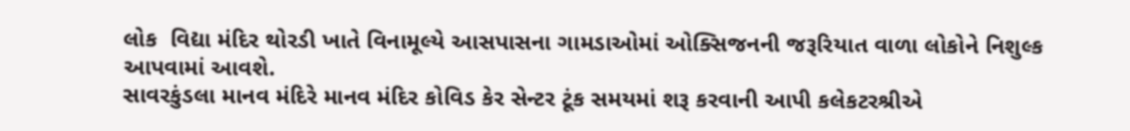લોક  વિદ્યા મંદિર થોરડી ખાતે વિનામૂલ્યે આસપાસના ગામડાઓમાં ઓક્સિજનની જરૂરિયાત વાળા લોકોને નિશુલ્ક આપવામાં આવશે.
સાવરકુંડલા માનવ મંદિરે માનવ મંદિર કોવિડ કેર સેન્ટર ટૂંક સમયમાં શરૂ કરવાની આપી કલેકટરશ્રીએ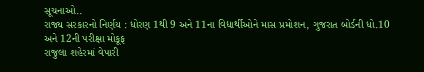સૂચનાઓ..
રાજ્ય સરકારનો નિર્ણય : ધોરણ 1થી 9 અને 11ના વિદ્યાર્થીઓને માસ પ્રમોશન, ગુજરાત બોર્ડની ધો.10 અને 12ની પરીક્ષા મોકૂફ
રાજુલા શહેરમાં વેપારી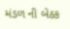મંડળ ની બેઠક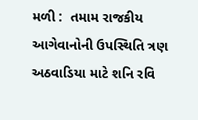મળી :  તમામ રાજકીય આગેવાનોની ઉપસ્થિતિ ત્રણ અઠવાડિયા માટે શનિ રવિ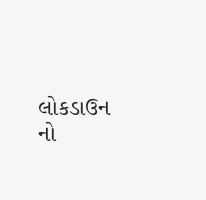લોકડાઉન નો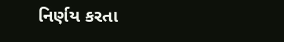નિર્ણય કરતા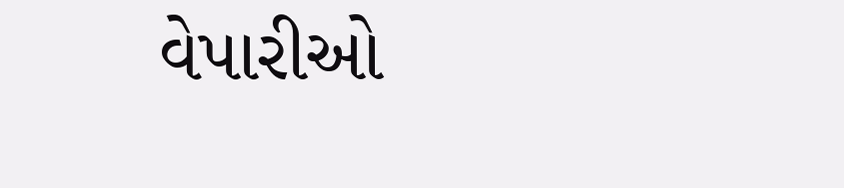વેપારીઓ